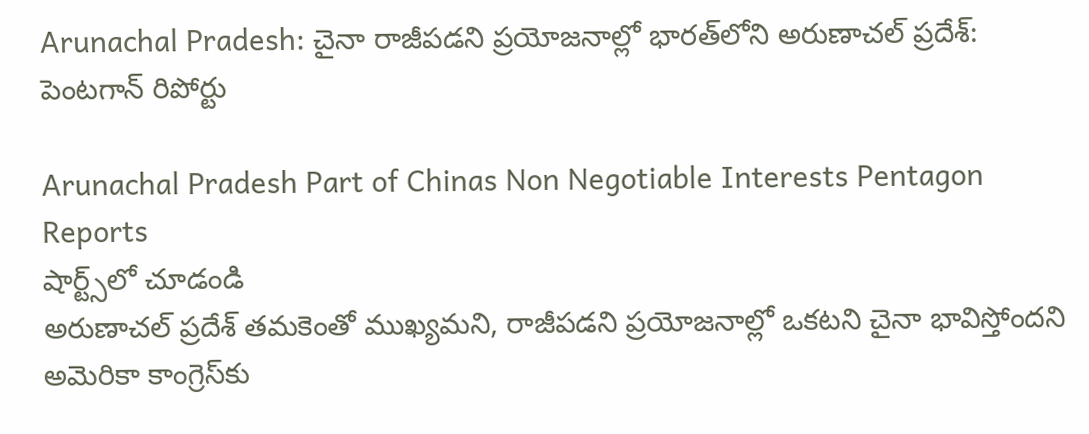Arunachal Pradesh: చైనా రాజీపడని ప్రయోజనాల్లో భారత్‌లోని అరుణాచల్ ప్రదేశ్: పెంటగాన్ రిపోర్టు

Arunachal Pradesh Part of Chinas Non Negotiable Interests Pentagon Reports
షార్ట్స్‌లో చూడండి
అరుణాచల్ ప్రదేశ్ తమకెంతో ముఖ్యమని, రాజీపడని ప్రయోజనాల్లో ఒకటని చైనా భావిస్తోందని అమెరికా కాంగ్రెస్‌కు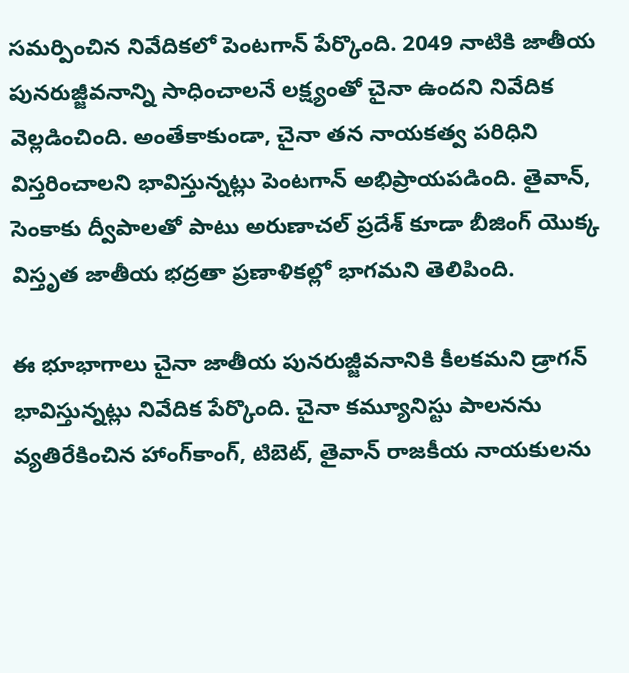సమర్పించిన నివేదికలో పెంటగాన్ పేర్కొంది. 2049 నాటికి జాతీయ పునరుజ్జీవనాన్ని సాధించాలనే లక్ష్యంతో చైనా ఉందని నివేదిక వెల్లడించింది. అంతేకాకుండా, చైనా తన నాయకత్వ పరిధిని విస్తరించాలని భావిస్తున్నట్లు పెంటగాన్ అభిప్రాయపడింది. తైవాన్, సెంకాకు ద్వీపాలతో పాటు అరుణాచల్ ప్రదేశ్‌ కూడా బీజింగ్ యొక్క విస్తృత జాతీయ భద్రతా ప్రణాళికల్లో భాగమని తెలిపింది.

ఈ భూభాగాలు చైనా జాతీయ పునరుజ్జీవనానికి కీలకమని డ్రాగన్ భావిస్తున్నట్లు నివేదిక పేర్కొంది. చైనా కమ్యూనిస్టు పాలనను వ్యతిరేకించిన హాంగ్‌కాంగ్, టిబెట్, తైవాన్ రాజకీయ నాయకులను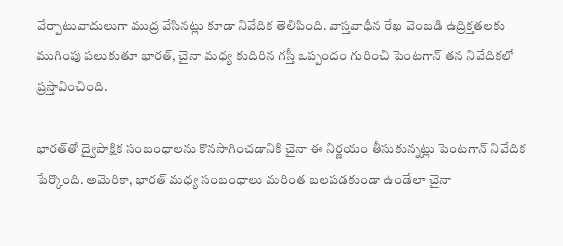వేర్పాటువాదులుగా ముద్ర వేసినట్లు కూడా నివేదిక తెలిపింది. వాస్తవాధీన రేఖ వెంబడి ఉద్రిక్తతలకు ముగింపు పలుకుతూ భారత్, చైనా మధ్య కుదిరిన గస్తీ ఒప్పందం గురించి పెంటగాన్ తన నివేదికలో ప్రస్తావించింది.

భారత్‌తో ద్వైపాక్షిక సంబంధాలను కొనసాగించడానికి చైనా ఈ నిర్ణయం తీసుకున్నట్లు పెంటగాన్ నివేదిక పేర్కొంది. అమెరికా, భారత్ మధ్య సంబంధాలు మరింత బలపడకుండా ఉండేలా చైనా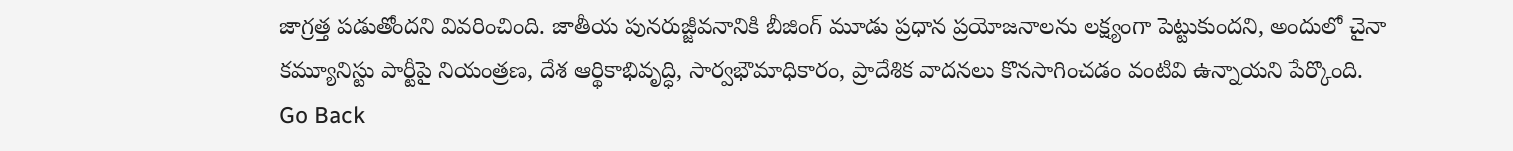జాగ్రత్త పడుతోందని వివరించింది. జాతీయ పునరుజ్జీవనానికి బీజింగ్ మూడు ప్రధాన ప్రయోజనాలను లక్ష్యంగా పెట్టుకుందని, అందులో చైనా కమ్యూనిస్టు పార్టీపై నియంత్రణ, దేశ ఆర్థికాభివృద్ధి, సార్వభౌమాధికారం, ప్రాదేశిక వాదనలు కొనసాగించడం వంటివి ఉన్నాయని పేర్కొంది.
Go Back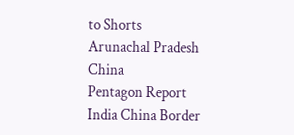to Shorts
Arunachal Pradesh
China
Pentagon Report
India China Border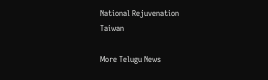National Rejuvenation
Taiwan

More Telugu News